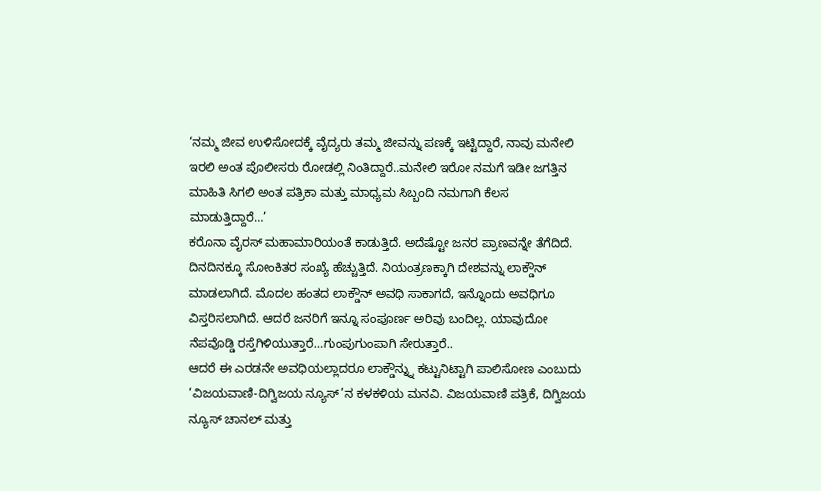‘ನಮ್ಮ ಜೀವ ಉಳಿಸೋದಕ್ಕೆ ವೈದ್ಯರು ತಮ್ಮ ಜೀವನ್ನು ಪಣಕ್ಕೆ ಇಟ್ಟಿದ್ದಾರೆ, ನಾವು ಮನೇಲಿ ಇರಲಿ ಅಂತ ಪೊಲೀಸರು ರೋಡಲ್ಲಿ ನಿಂತಿದ್ದಾರೆ..ಮನೇಲಿ ಇರೋ ನಮಗೆ ಇಡೀ ಜಗತ್ತಿನ ಮಾಹಿತಿ ಸಿಗಲಿ ಅಂತ ಪತ್ರಿಕಾ ಮತ್ತು ಮಾಧ್ಯಮ ಸಿಬ್ಬಂದಿ ನಮಗಾಗಿ ಕೆಲಸ ಮಾಡುತ್ತಿದ್ದಾರೆ…’
ಕರೊನಾ ವೈರಸ್ ಮಹಾಮಾರಿಯಂತೆ ಕಾಡುತ್ತಿದೆ. ಅದೆಷ್ಟೋ ಜನರ ಪ್ರಾಣವನ್ನೇ ತೆಗೆದಿದೆ. ದಿನದಿನಕ್ಕೂ ಸೋಂಕಿತರ ಸಂಖ್ಯೆ ಹೆಚ್ಚುತ್ತಿದೆ. ನಿಯಂತ್ರಣಕ್ಕಾಗಿ ದೇಶವನ್ನು ಲಾಕ್ಡೌನ್ ಮಾಡಲಾಗಿದೆ. ಮೊದಲ ಹಂತದ ಲಾಕ್ಡೌನ್ ಅವಧಿ ಸಾಕಾಗದೆ, ಇನ್ನೊಂದು ಅವಧಿಗೂ ವಿಸ್ತರಿಸಲಾಗಿದೆ. ಆದರೆ ಜನರಿಗೆ ಇನ್ನೂ ಸಂಪೂರ್ಣ ಅರಿವು ಬಂದಿಲ್ಲ. ಯಾವುದೋ ನೆಪವೊಡ್ಡಿ ರಸ್ತೆಗಿಳಿಯುತ್ತಾರೆ…ಗುಂಪುಗುಂಪಾಗಿ ಸೇರುತ್ತಾರೆ..
ಆದರೆ ಈ ಎರಡನೇ ಅವಧಿಯಲ್ಲಾದರೂ ಲಾಕ್ಡೌನ್ನ್ನು ಕಟ್ಟುನಿಟ್ಟಾಗಿ ಪಾಲಿಸೋಣ ಎಂಬುದು ‘ವಿಜಯವಾಣಿ-ದಿಗ್ವಿಜಯ ನ್ಯೂಸ್’ನ ಕಳಕಳಿಯ ಮನವಿ. ವಿಜಯವಾಣಿ ಪತ್ರಿಕೆ, ದಿಗ್ವಿಜಯ ನ್ಯೂಸ್ ಚಾನಲ್ ಮತ್ತು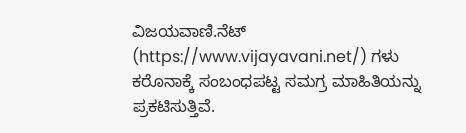ವಿಜಯವಾಣಿ.ನೆಟ್ (https://www.vijayavani.net/) ಗಳು ಕರೊನಾಕ್ಕೆ ಸಂಬಂಧಪಟ್ಟ ಸಮಗ್ರ ಮಾಹಿತಿಯನ್ನು ಪ್ರಕಟಿಸುತ್ತಿವೆ.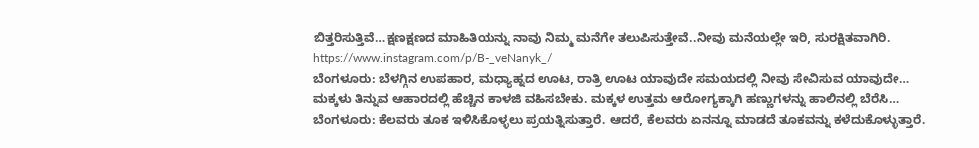ಬಿತ್ತರಿಸುತ್ತಿವೆ…ಕ್ಷಣಕ್ಷಣದ ಮಾಹಿತಿಯನ್ನು ನಾವು ನಿಮ್ಮ ಮನೆಗೇ ತಲುಪಿಸುತ್ತೇವೆ..ನೀವು ಮನೆಯಲ್ಲೇ ಇರಿ, ಸುರಕ್ಷಿತವಾಗಿರಿ.
https://www.instagram.com/p/B-_veNanyk_/
ಬೆಂಗಳೂರು: ಬೆಳಗ್ಗಿನ ಉಪಹಾರ, ಮಧ್ಯಾಹ್ನದ ಊಟ, ರಾತ್ರಿ ಊಟ ಯಾವುದೇ ಸಮಯದಲ್ಲಿ ನೀವು ಸೇವಿಸುವ ಯಾವುದೇ…
ಮಕ್ಕಳು ತಿನ್ನುವ ಆಹಾರದಲ್ಲಿ ಹೆಚ್ಚಿನ ಕಾಳಜಿ ವಹಿಸಬೇಕು. ಮಕ್ಕಳ ಉತ್ತಮ ಆರೋಗ್ಯಕ್ಕಾಗಿ ಹಣ್ಣುಗಳನ್ನು ಹಾಲಿನಲ್ಲಿ ಬೆರೆಸಿ…
ಬೆಂಗಳೂರು: ಕೆಲವರು ತೂಕ ಇಳಿಸಿಕೊಳ್ಳಲು ಪ್ರಯತ್ನಿಸುತ್ತಾರೆ. ಆದರೆ, ಕೆಲವರು ಏನನ್ನೂ ಮಾಡದೆ ತೂಕವನ್ನು ಕಳೆದುಕೊಳ್ಳುತ್ತಾರೆ.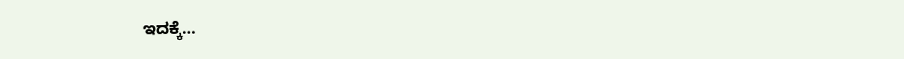ಇದಕ್ಕೆ…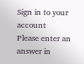Sign in to your account
Please enter an answer in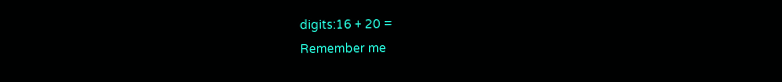digits:16 + 20 =
Remember me